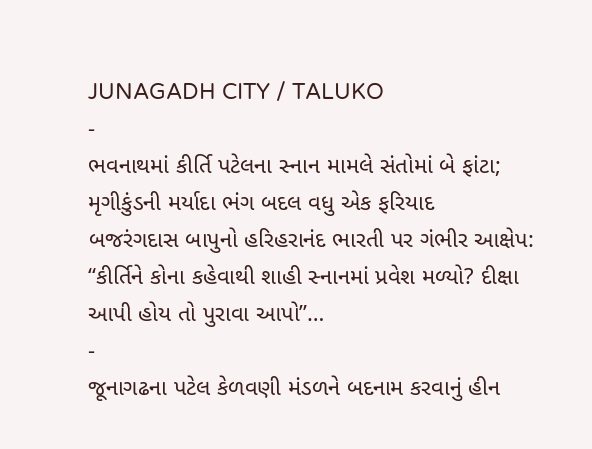JUNAGADH CITY / TALUKO
-
ભવનાથમાં કીર્તિ પટેલના સ્નાન મામલે સંતોમાં બે ફાંટા; મૃગીકુંડની મર્યાદા ભંગ બદલ વધુ એક ફરિયાદ
બજરંગદાસ બાપુનો હરિહરાનંદ ભારતી પર ગંભીર આક્ષેપ: “કીર્તિને કોના કહેવાથી શાહી સ્નાનમાં પ્રવેશ મળ્યો? દીક્ષા આપી હોય તો પુરાવા આપો”…
-
જૂનાગઢના પટેલ કેળવણી મંડળને બદનામ કરવાનું હીન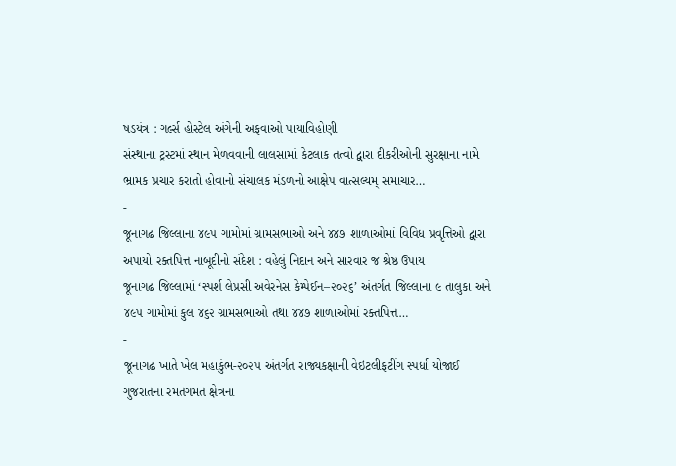ષડયંત્ર : ગર્લ્સ હોસ્ટેલ અંગેની અફવાઓ પાયાવિહોણી
સંસ્થાના ટ્રસ્ટમાં સ્થાન મેળવવાની લાલસામાં કેટલાક તત્વો દ્વારા દીકરીઓની સુરક્ષાના નામે ભ્રામક પ્રચાર કરાતો હોવાનો સંચાલક મંડળનો આક્ષેપ વાત્સલ્યમ્ સમાચાર…
-
જૂનાગઢ જિલ્લાના ૪૯૫ ગામોમાં ગ્રામસભાઓ અને ૪૪૭ શાળાઓમાં વિવિધ પ્રવૃત્તિઓ દ્વારા અપાયો રક્તપિત્ત નાબૂદીનો સંદેશ : વહેલું નિદાન અને સારવાર જ શ્રેષ્ઠ ઉપાય
જૂનાગઢ જિલ્લામાં ‘સ્પર્શ લેપ્રસી અવેરનેસ કેમ્પેઈન–૨૦૨૬’ અંતર્ગત જિલ્લાના ૯ તાલુકા અને ૪૯૫ ગામોમાં કુલ ૪૬૨ ગ્રામસભાઓ તથા ૪૪૭ શાળાઓમાં રક્તપિત્ત…
-
જૂનાગઢ ખાતે ખેલ મહાકુંભ-૨૦૨૫ અંતર્ગત રાજ્યકક્ષાની વેઇટલીફટીંગ સ્પર્ધા યોજાઈ
ગુજરાતના રમતગમત ક્ષેત્રના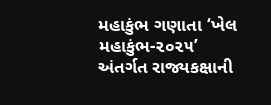મહાકુંભ ગણાતા ‘ખેલ મહાકુંભ-૨૦૨૫’ અંતર્ગત રાજ્યકક્ષાની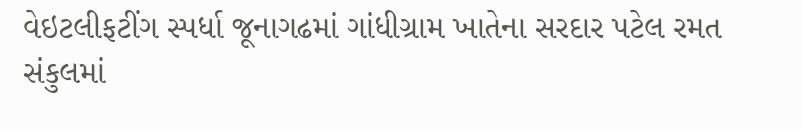વેઇટલીફટીંગ સ્પર્ધા જૂનાગઢમાં ગાંધીગ્રામ ખાતેના સરદાર પટેલ રમત સંકુલમાં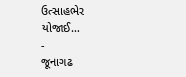ઉત્સાહભેર યોજાઈ…
-
જૂનાગઢ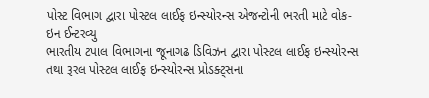પોસ્ટ વિભાગ દ્વારા પોસ્ટલ લાઈફ ઇન્સ્યોરન્સ એજન્ટોની ભરતી માટે વોક-ઇન ઈન્ટરવ્યુ
ભારતીય ટપાલ વિભાગના જૂનાગઢ ડિવિઝન દ્વારા પોસ્ટલ લાઈફ ઇન્સ્યોરન્સ તથા રૂરલ પોસ્ટલ લાઈફ ઇન્સ્યોરન્સ પ્રોડક્ટ્સના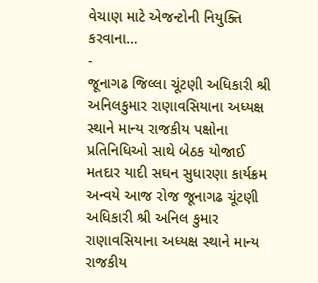વેચાણ માટે એજન્ટોની નિયુક્તિ કરવાના…
-
જૂનાગઢ જિલ્લા ચૂંટણી અધિકારી શ્રી અનિલકુમાર રાણાવસિયાના અધ્યક્ષ સ્થાને માન્ય રાજકીય પક્ષોના પ્રતિનિધિઓ સાથે બેઠક યોજાઈ
મતદાર યાદી સઘન સુધારણા કાર્યક્રમ અન્વયે આજ રોજ જૂનાગઢ ચૂંટણી અધિકારી શ્રી અનિલ કુમાર રાણાવસિયાના અધ્યક્ષ સ્થાને માન્ય રાજકીય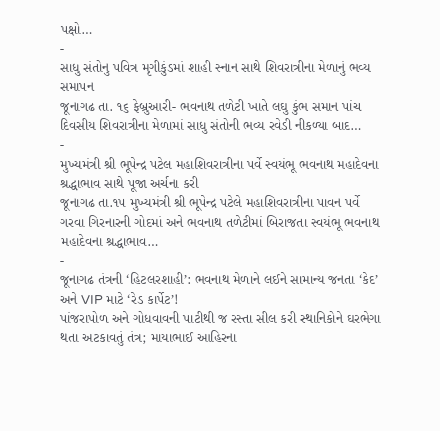પક્ષો…
-
સાધુ સંતોનુ પવિત્ર મૃગીકુંડમાં શાહી સ્નાન સાથે શિવરાત્રીના મેળાનું ભવ્ય સમાપન
જૂનાગઢ તા. ૧૬ ફેબ્રુઆરી- ભવનાથ તળેટી ખાતે લઘુ કુંભ સમાન પાંચ દિવસીય શિવરાત્રીના મેળામાં સાધુ સંતોની ભવ્ય રવેડી નીકળ્યા બાદ…
-
મુખ્યમંત્રી શ્રી ભૂપેન્દ્ર પટેલ મહાશિવરાત્રીના પર્વે સ્વયંભૂ ભવનાથ મહાદેવના શ્રદ્ધાભાવ સાથે પૂજા અર્ચના કરી
જૂનાગઢ તા.૧૫ મુખ્યમંત્રી શ્રી ભૂપેન્દ્ર પટેલે મહાશિવરાત્રીના પાવન પર્વે ગરવા ગિરનારની ગોદમાં અને ભવનાથ તળેટીમાં બિરાજતા સ્વયંભૂ ભવનાથ મહાદેવના શ્રદ્ધાભાવ…
-
જૂનાગઢ તંત્રની ‘હિટલરશાહી’: ભવનાથ મેળાને લઈને સામાન્ય જનતા ‘કેદ’ અને VIP માટે ‘રેડ કાર્પેટ’!
પાંજરાપોળ અને ગોધવાવની પાટીથી જ રસ્તા સીલ કરી સ્થાનિકોને ઘરભેગા થતા અટકાવતું તંત્ર; માયાભાઈ આહિરના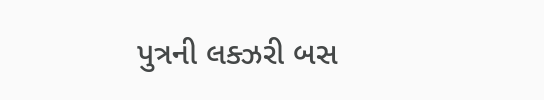પુત્રની લક્ઝરી બસ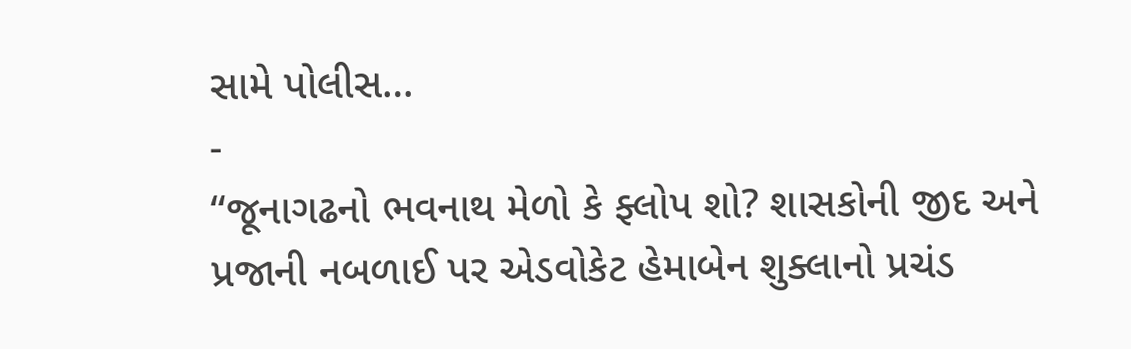સામે પોલીસ…
-
“જૂનાગઢનો ભવનાથ મેળો કે ફ્લોપ શો? શાસકોની જીદ અને પ્રજાની નબળાઈ પર એડવોકેટ હેમાબેન શુક્લાનો પ્રચંડ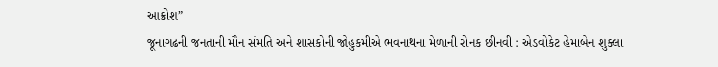આક્રોશ”
જૂનાગઢની જનતાની મૌન સંમતિ અને શાસકોની જોહુકમીએ ભવનાથના મેળાની રોનક છીનવી : એડવોકેટ હેમાબેન શુક્લા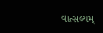વાત્સલ્યમ્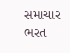સમાચાર ભરત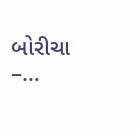બોરીચા –…